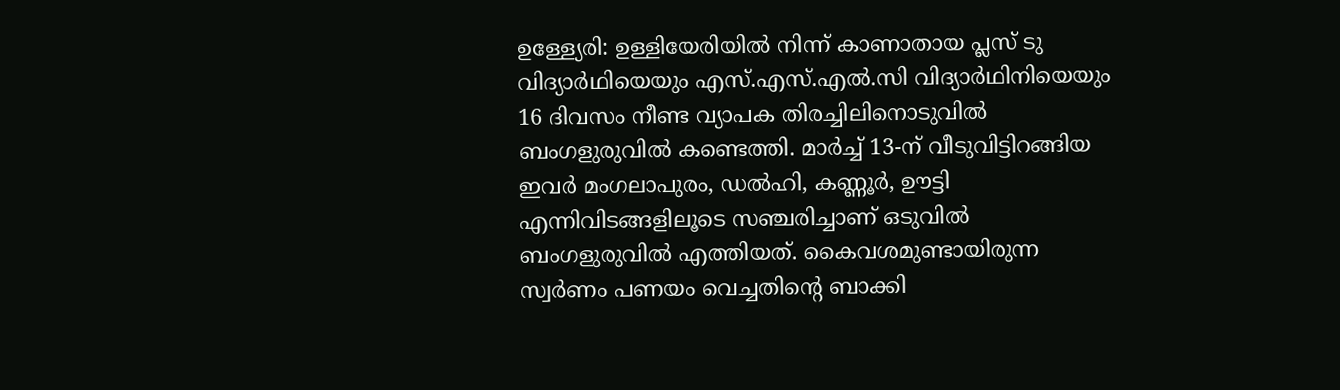ഉള്ള്യേരി: ഉള്ളിയേരിയിൽ നിന്ന് കാണാതായ പ്ലസ് ടു വിദ്യാർഥിയെയും എസ്.എസ്.എൽ.സി വിദ്യാർഥിനിയെയും 16 ദിവസം നീണ്ട വ്യാപക തിരച്ചിലിനൊടുവിൽ ബംഗളുരുവിൽ കണ്ടെത്തി. മാർച്ച് 13-ന് വീടുവിട്ടിറങ്ങിയ ഇവർ മംഗലാപുരം, ഡൽഹി, കണ്ണൂർ, ഊട്ടി എന്നിവിടങ്ങളിലൂടെ സഞ്ചരിച്ചാണ് ഒടുവിൽ ബംഗളുരുവിൽ എത്തിയത്. കൈവശമുണ്ടായിരുന്ന സ്വർണം പണയം വെച്ചതിന്റെ ബാക്കി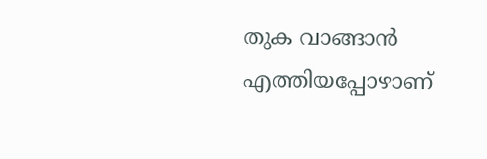തുക വാങ്ങാൻ എത്തിയപ്പോഴാണ്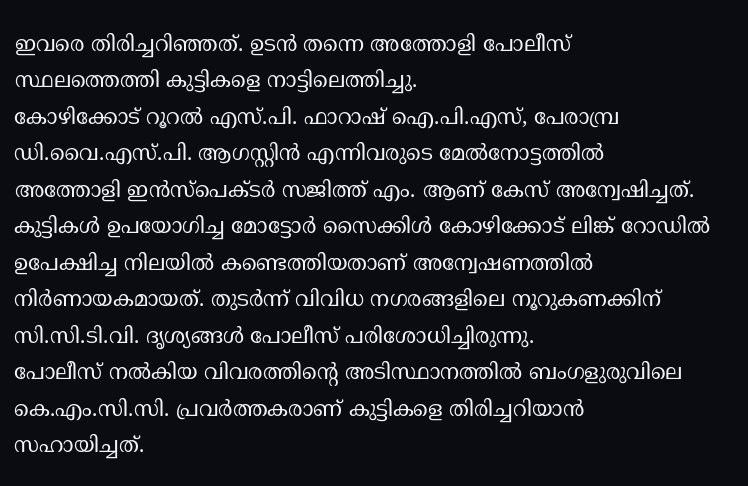ഇവരെ തിരിച്ചറിഞ്ഞത്. ഉടൻ തന്നെ അത്തോളി പോലീസ് സ്ഥലത്തെത്തി കുട്ടികളെ നാട്ടിലെത്തിച്ചു.
കോഴിക്കോട് റൂറൽ എസ്.പി. ഫാറാഷ് ഐ.പി.എസ്, പേരാമ്പ്ര ഡി.വൈ.എസ്.പി. ആഗസ്റ്റിൻ എന്നിവരുടെ മേൽനോട്ടത്തിൽ അത്തോളി ഇൻസ്പെക്ടർ സജിത്ത് എം. ആണ് കേസ് അന്വേഷിച്ചത്. കുട്ടികൾ ഉപയോഗിച്ച മോട്ടോർ സൈക്കിൾ കോഴിക്കോട് ലിങ്ക് റോഡിൽ ഉപേക്ഷിച്ച നിലയിൽ കണ്ടെത്തിയതാണ് അന്വേഷണത്തിൽ നിർണായകമായത്. തുടർന്ന് വിവിധ നഗരങ്ങളിലെ നൂറുകണക്കിന് സി.സി.ടി.വി. ദൃശ്യങ്ങൾ പോലീസ് പരിശോധിച്ചിരുന്നു.
പോലീസ് നൽകിയ വിവരത്തിന്റെ അടിസ്ഥാനത്തിൽ ബംഗളുരുവിലെ കെ.എം.സി.സി. പ്രവർത്തകരാണ് കുട്ടികളെ തിരിച്ചറിയാൻ സഹായിച്ചത്.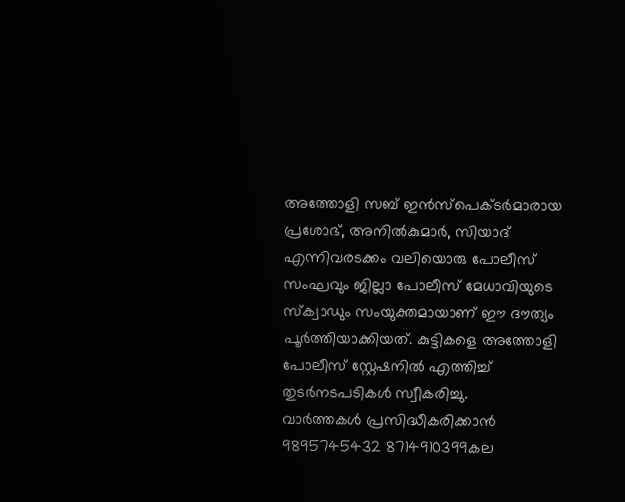അത്തോളി സബ് ഇൻസ്പെക്ടർമാരായ പ്രശോഭ്, അനിൽകുമാർ, സിയാദ് എന്നിവരടക്കം വലിയൊരു പോലീസ് സംഘവും ജില്ലാ പോലീസ് മേധാവിയുടെ സ്ക്വാഡും സംയുക്തമായാണ് ഈ ദൗത്യം പൂർത്തിയാക്കിയത്. കുട്ടികളെ അത്തോളി പോലീസ് സ്റ്റേഷനിൽ എത്തിച്ച് തുടർനടപടികൾ സ്വീകരിച്ചു.
വാർത്തകൾ പ്രസിദ്ധീകരിക്കാൻ
9895745432 8714910399കല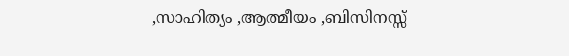,സാഹിത്യം ,ആത്മീയം ,ബിസിനസ്സ്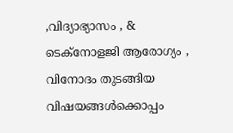,വിദ്യാഭ്യാസം , & ടെക്നോളജി ആരോഗ്യം , വിനോദം തുടങ്ങിയ വിഷയങ്ങൾക്കൊപ്പം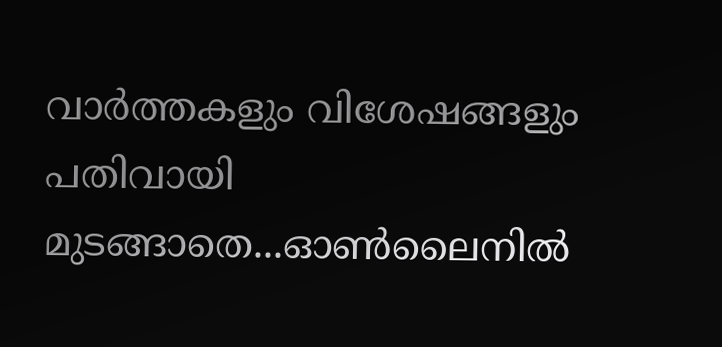വാർത്തകളും വിശേഷങ്ങളും പതിവായി മുടങ്ങാതെ...ഓൺലൈനിൽ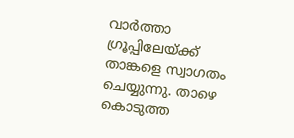വാർത്താ ഗ്രൂപ്പിലേയ്ക്ക് താങ്കളെ സ്വാഗതം ചെയ്യുന്നു. താഴെ കൊടുത്ത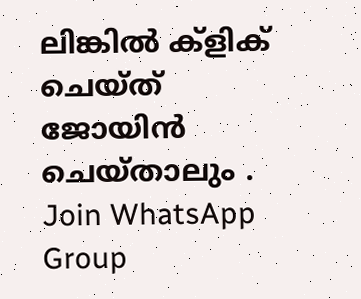ലിങ്കിൽ ക്ളിക് ചെയ്ത് ജോയിൻ ചെയ്താലും .
Join WhatsApp Group